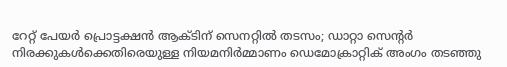റേറ്റ് പേയർ പ്രൊട്ടക്ഷൻ ആക്ടിന് സെനറ്റിൽ തടസം; ഡാറ്റാ സെന്റർ നിരക്കുകൾക്കെതിരെയുള്ള നിയമനിർമ്മാണം ഡെമോക്രാറ്റിക് അംഗം തടഞ്ഞു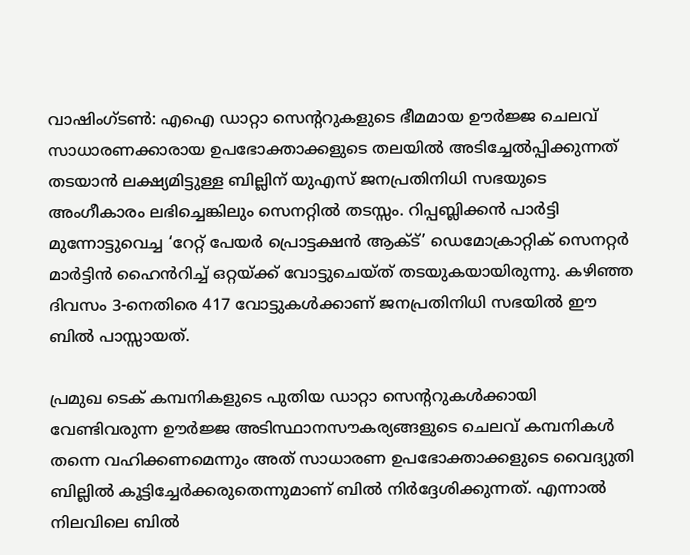വാഷിംഗ്ടൺ: എഐ ഡാറ്റാ സെന്‍ററുകളുടെ ഭീമമായ ഊർജ്ജ ചെലവ് സാധാരണക്കാരായ ഉപഭോക്താക്കളുടെ തലയിൽ അടിച്ചേൽപ്പിക്കുന്നത് തടയാൻ ലക്ഷ്യമിട്ടുള്ള ബില്ലിന് യുഎസ് ജനപ്രതിനിധി സഭയുടെ അംഗീകാരം ലഭിച്ചെങ്കിലും സെനറ്റിൽ തടസ്സം. റിപ്പബ്ലിക്കൻ പാർട്ടി മുന്നോട്ടുവെച്ച ‘റേറ്റ് പേയർ പ്രൊട്ടക്ഷൻ ആക്ട്’ ഡെമോക്രാറ്റിക് സെനറ്റർ മാർട്ടിൻ ഹൈൻറിച്ച് ഒറ്റയ്ക്ക് വോട്ടുചെയ്ത് തടയുകയായിരുന്നു. കഴിഞ്ഞ ദിവസം 3-നെതിരെ 417 വോട്ടുകൾക്കാണ് ജനപ്രതിനിധി സഭയിൽ ഈ ബിൽ പാസ്സായത്.

പ്രമുഖ ടെക് കമ്പനികളുടെ പുതിയ ഡാറ്റാ സെന്ററുകൾക്കായി വേണ്ടിവരുന്ന ഊർജ്ജ അടിസ്ഥാനസൗകര്യങ്ങളുടെ ചെലവ് കമ്പനികൾ തന്നെ വഹിക്കണമെന്നും അത് സാധാരണ ഉപഭോക്താക്കളുടെ വൈദ്യുതി ബില്ലിൽ കൂട്ടിച്ചേർക്കരുതെന്നുമാണ് ബിൽ നിർദ്ദേശിക്കുന്നത്. എന്നാൽ നിലവിലെ ബിൽ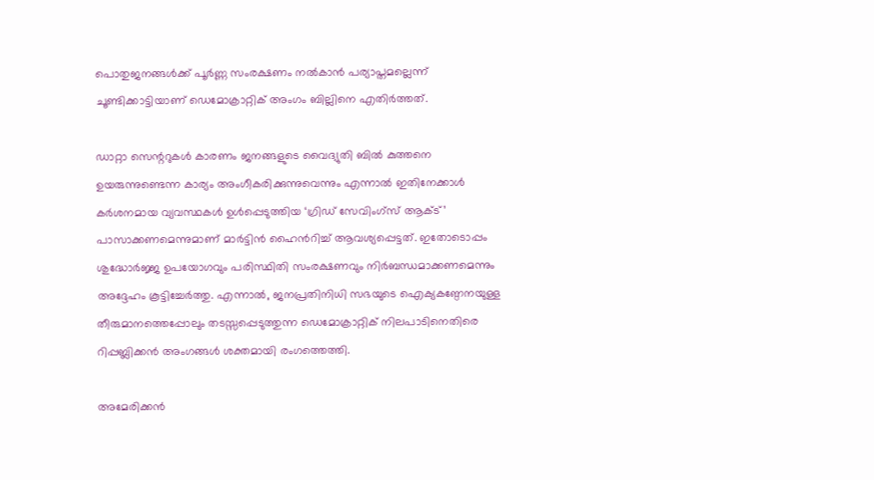പൊതുജനങ്ങൾക്ക് പൂർണ്ണ സംരക്ഷണം നൽകാൻ പര്യാപ്തമല്ലെന്ന് ചൂണ്ടിക്കാട്ടിയാണ് ഡെമോക്രാറ്റിക് അംഗം ബില്ലിനെ എതിർത്തത്.

ഡാറ്റാ സെന്ററുകൾ കാരണം ജനങ്ങളുടെ വൈദ്യുതി ബിൽ കുത്തനെ ഉയരുന്നുണ്ടെന്ന കാര്യം അംഗീകരിക്കുന്നുവെന്നും എന്നാൽ ഇതിനേക്കാൾ കർശനമായ വ്യവസ്ഥകൾ ഉൾപ്പെടുത്തിയ ‘ഗ്രിഡ് സേവിംഗ്സ് ആക്ട്’ പാസാക്കണമെന്നുമാണ് മാർട്ടിൻ ഹൈൻറിച്ച് ആവശ്യപ്പെട്ടത്. ഇതോടൊപ്പം ശുദ്ധോർജ്ജ ഉപയോഗവും പരിസ്ഥിതി സംരക്ഷണവും നിർബന്ധമാക്കണമെന്നും അദ്ദേഹം കൂട്ടിച്ചേർത്തു. എന്നാൽ, ജനപ്രതിനിധി സഭയുടെ ഐക്യകണ്ഠേനയുള്ള തീരുമാനത്തെപ്പോലും തടസ്സപ്പെടുത്തുന്ന ഡെമോക്രാറ്റിക് നിലപാടിനെതിരെ റിപ്പബ്ലിക്കൻ അംഗങ്ങൾ ശക്തമായി രംഗത്തെത്തി.

അമേരിക്കൻ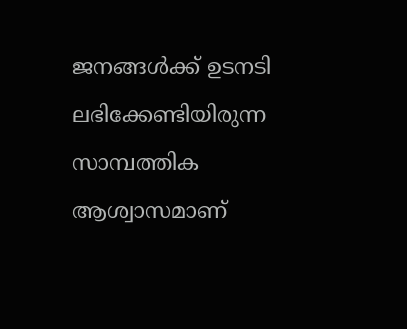ജനങ്ങൾക്ക് ഉടനടി ലഭിക്കേണ്ടിയിരുന്ന സാമ്പത്തിക ആശ്വാസമാണ്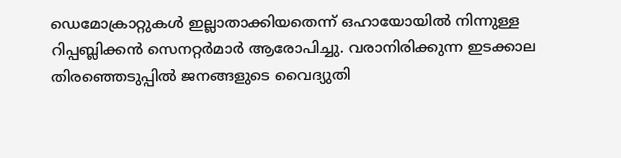ഡെമോക്രാറ്റുകൾ ഇല്ലാതാക്കിയതെന്ന് ഒഹായോയിൽ നിന്നുള്ള റിപ്പബ്ലിക്കൻ സെനറ്റർമാർ ആരോപിച്ചു. വരാനിരിക്കുന്ന ഇടക്കാല തിരഞ്ഞെടുപ്പിൽ ജനങ്ങളുടെ വൈദ്യുതി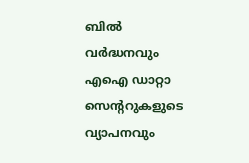ബിൽ വർദ്ധനവും എഐ ഡാറ്റാ സെന്ററുകളുടെ വ്യാപനവും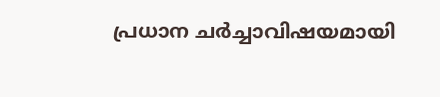പ്രധാന ചർച്ചാവിഷയമായി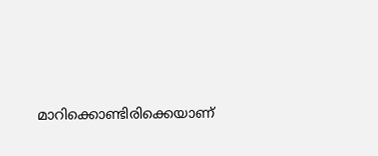മാറിക്കൊണ്ടിരിക്കെയാണ്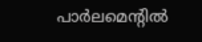പാർലമെന്റിൽ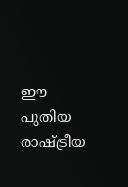ഈ പുതിയ രാഷ്ട്രീയ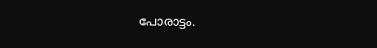പോരാട്ടം.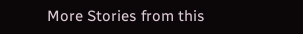More Stories from this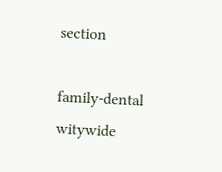section

family-dental
witywide